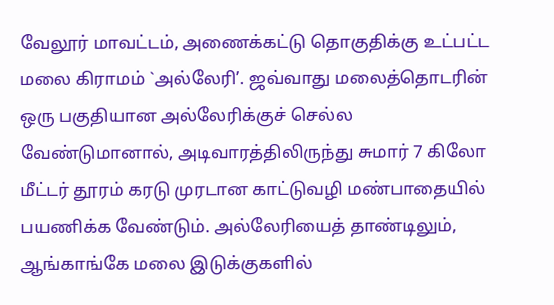வேலூர் மாவட்டம், அணைக்கட்டு தொகுதிக்கு உட்பட்ட மலை கிராமம் `அல்லேரி’. ஜவ்வாது மலைத்தொடரின் ஒரு பகுதியான அல்லேரிக்குச் செல்ல வேண்டுமானால், அடிவாரத்திலிருந்து சுமார் 7 கிலோ மீட்டர் தூரம் கரடு முரடான காட்டுவழி மண்பாதையில் பயணிக்க வேண்டும். அல்லேரியைத் தாண்டிலும், ஆங்காங்கே மலை இடுக்குகளில்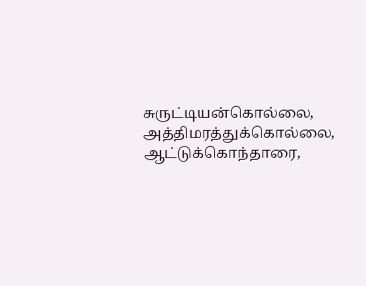சுருட்டியன்கொல்லை, அத்திமரத்துக்கொல்லை, ஆட்டுக்கொந்தாரை,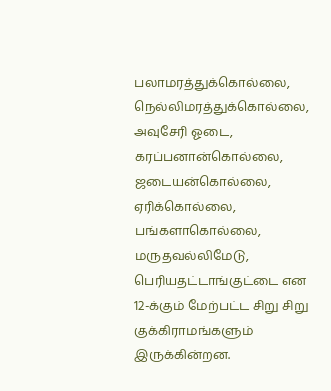பலாமரத்துக்கொல்லை, நெல்லிமரத்துக்கொல்லை, அவுசேரி ஓடை, கரப்பனான்கொல்லை, ஜடையன்கொல்லை, ஏரிக்கொல்லை, பங்களாகொல்லை, மருதவல்லிமேடு, பெரியதட்டாங்குட்டை என 12-க்கும் மேற்பட்ட சிறு சிறு குக்கிராமங்களும் இருக்கின்றன.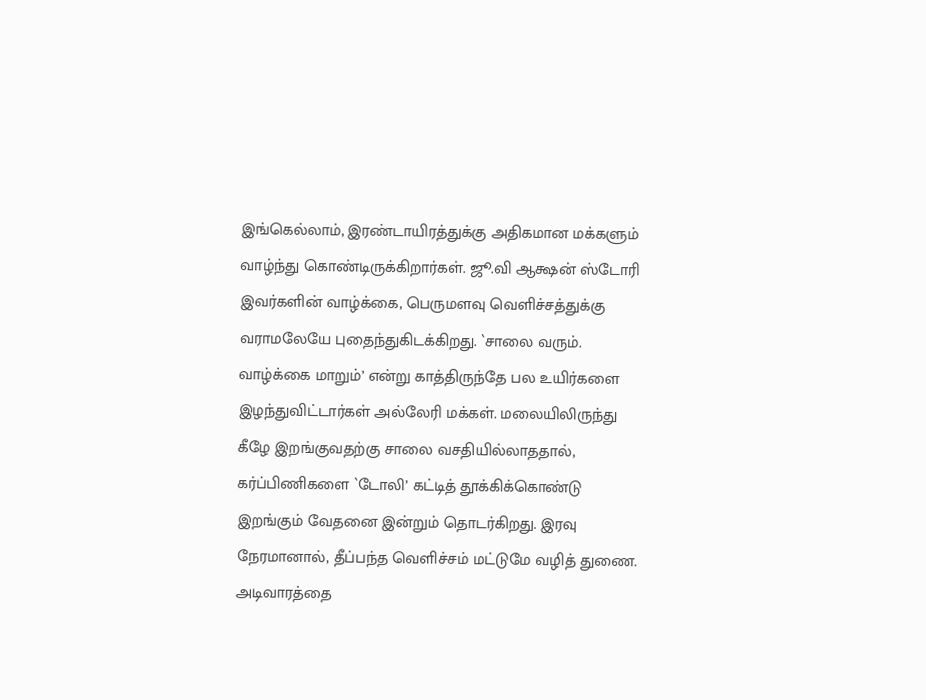இங்கெல்லாம், இரண்டாயிரத்துக்கு அதிகமான மக்களும் வாழ்ந்து கொண்டிருக்கிறார்கள். ஜூ.வி ஆக்ஷன் ஸ்டோரி இவர்களின் வாழ்க்கை, பெருமளவு வெளிச்சத்துக்கு வராமலேயே புதைந்துகிடக்கிறது. `சாலை வரும். வாழ்க்கை மாறும்’ என்று காத்திருந்தே பல உயிர்களை இழந்துவிட்டார்கள் அல்லேரி மக்கள். மலையிலிருந்து கீழே இறங்குவதற்கு சாலை வசதியில்லாததால், கர்ப்பிணிகளை `டோலி’ கட்டித் தூக்கிக்கொண்டு இறங்கும் வேதனை இன்றும் தொடர்கிறது. இரவு நேரமானால், தீப்பந்த வெளிச்சம் மட்டுமே வழித் துணை. அடிவாரத்தை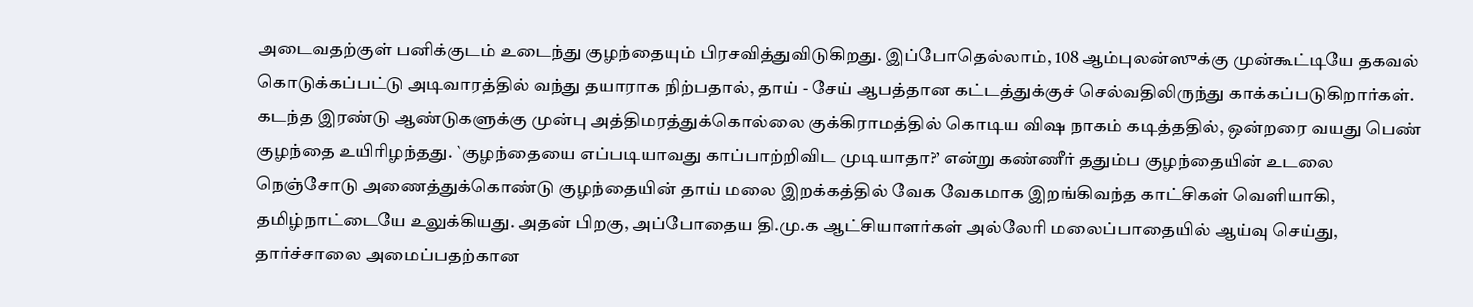அடைவதற்குள் பனிக்குடம் உடைந்து குழந்தையும் பிரசவித்துவிடுகிறது. இப்போதெல்லாம், 108 ஆம்புலன்ஸுக்கு முன்கூட்டியே தகவல் கொடுக்கப்பட்டு அடிவாரத்தில் வந்து தயாராக நிற்பதால், தாய் - சேய் ஆபத்தான கட்டத்துக்குச் செல்வதிலிருந்து காக்கப்படுகிறார்கள். கடந்த இரண்டு ஆண்டுகளுக்கு முன்பு அத்திமரத்துக்கொல்லை குக்கிராமத்தில் கொடிய விஷ நாகம் கடித்ததில், ஒன்றரை வயது பெண் குழந்தை உயிரிழந்தது. `குழந்தையை எப்படியாவது காப்பாற்றிவிட முடியாதா?’ என்று கண்ணீர் ததும்ப குழந்தையின் உடலை நெஞ்சோடு அணைத்துக்கொண்டு குழந்தையின் தாய் மலை இறக்கத்தில் வேக வேகமாக இறங்கிவந்த காட்சிகள் வெளியாகி, தமிழ்நாட்டையே உலுக்கியது. அதன் பிறகு, அப்போதைய தி.மு.க ஆட்சியாளர்கள் அல்லேரி மலைப்பாதையில் ஆய்வு செய்து, தார்ச்சாலை அமைப்பதற்கான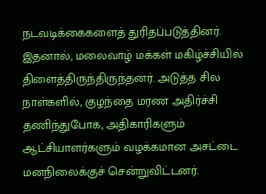நடவடிக்கைகளைத் துரிதப்படுத்தினர். இதனால், மலைவாழ் மக்கள் மகிழ்ச்சியில் திளைத்திருந்திருந்தனர். அடுத்த சில நாள்களில், குழந்தை மரண அதிர்ச்சி தணிந்துபோக, அதிகாரிகளும் ஆட்சியாளர்களும் வழக்கமான அசட்டை மனநிலைக்குச் சென்றுவிட்டனர்.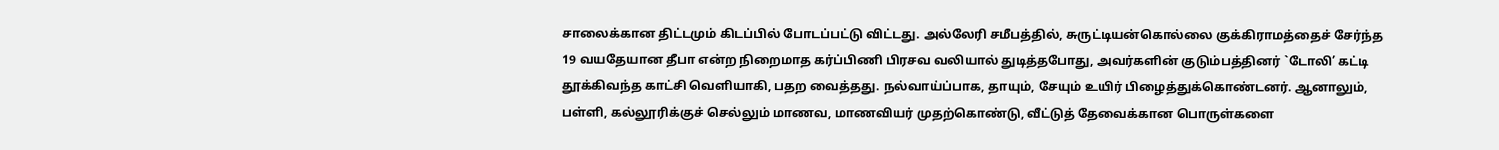சாலைக்கான திட்டமும் கிடப்பில் போடப்பட்டு விட்டது. அல்லேரி சமீபத்தில், சுருட்டியன்கொல்லை குக்கிராமத்தைச் சேர்ந்த 19 வயதேயான தீபா என்ற நிறைமாத கர்ப்பிணி பிரசவ வலியால் துடித்தபோது, அவர்களின் குடும்பத்தினர் `டோலி’ கட்டி தூக்கிவந்த காட்சி வெளியாகி, பதற வைத்தது. நல்வாய்ப்பாக, தாயும், சேயும் உயிர் பிழைத்துக்கொண்டனர். ஆனாலும், பள்ளி, கல்லூரிக்குச் செல்லும் மாணவ, மாணவியர் முதற்கொண்டு, வீட்டுத் தேவைக்கான பொருள்களை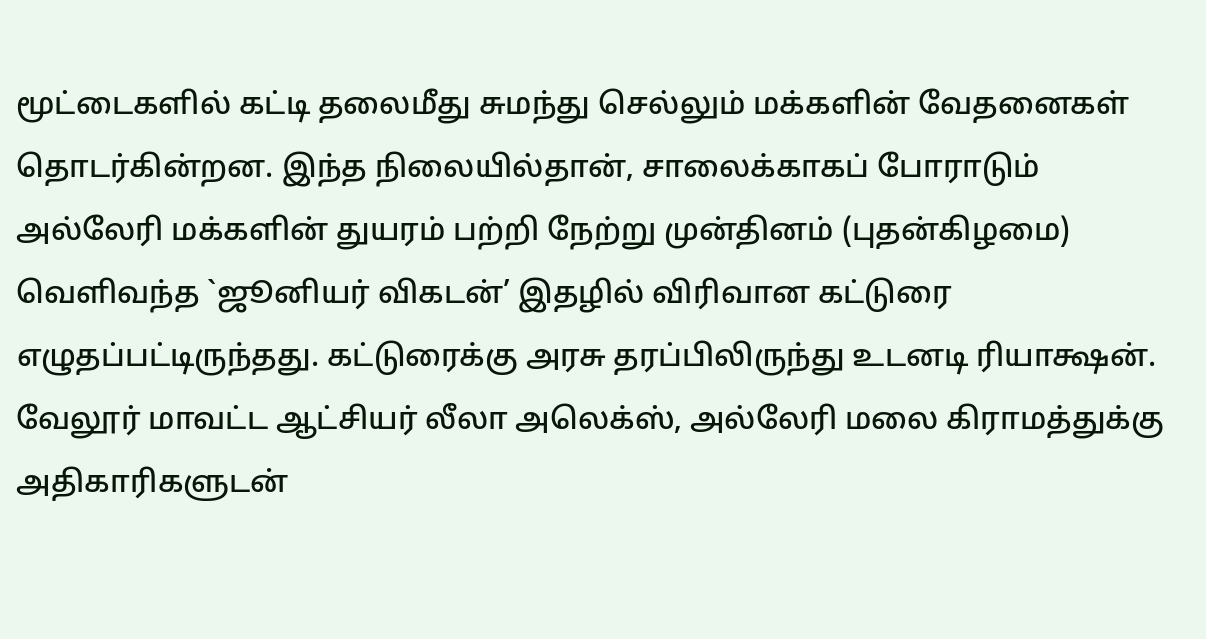மூட்டைகளில் கட்டி தலைமீது சுமந்து செல்லும் மக்களின் வேதனைகள் தொடர்கின்றன. இந்த நிலையில்தான், சாலைக்காகப் போராடும் அல்லேரி மக்களின் துயரம் பற்றி நேற்று முன்தினம் (புதன்கிழமை) வெளிவந்த `ஜூனியர் விகடன்’ இதழில் விரிவான கட்டுரை எழுதப்பட்டிருந்தது. கட்டுரைக்கு அரசு தரப்பிலிருந்து உடனடி ரியாக்ஷன். வேலூர் மாவட்ட ஆட்சியர் லீலா அலெக்ஸ், அல்லேரி மலை கிராமத்துக்கு அதிகாரிகளுடன்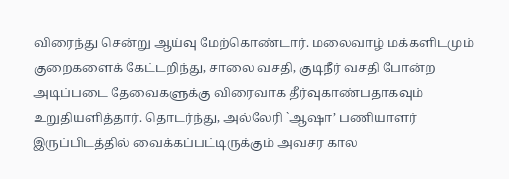விரைந்து சென்று ஆய்வு மேற்கொண்டார். மலைவாழ் மக்களிடமும் குறைகளைக் கேட்டறிந்து, சாலை வசதி, குடிநீர் வசதி போன்ற அடிப்படை தேவைகளுக்கு விரைவாக தீர்வுகாண்பதாகவும் உறுதியளித்தார். தொடர்ந்து, அல்லேரி `ஆஷா’ பணியாளர் இருப்பிடத்தில் வைக்கப்பட்டிருக்கும் அவசர கால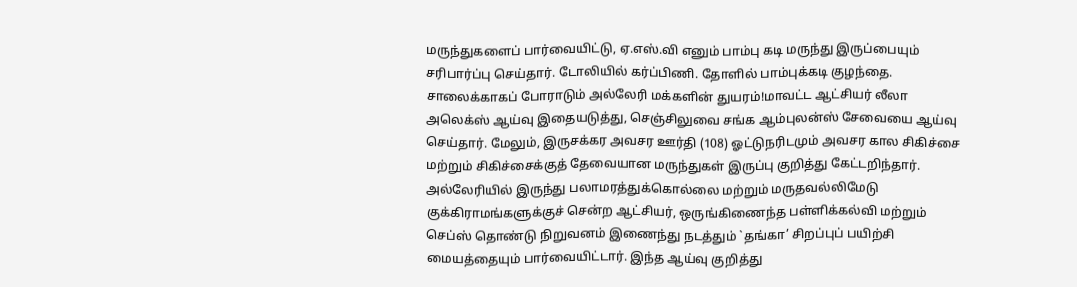மருந்துகளைப் பார்வையிட்டு, ஏ.எஸ்.வி எனும் பாம்பு கடி மருந்து இருப்பையும் சரிபார்ப்பு செய்தார். டோலியில் கர்ப்பிணி. தோளில் பாம்புக்கடி குழந்தை. சாலைக்காகப் போராடும் அல்லேரி மக்களின் துயரம்!மாவட்ட ஆட்சியர் லீலா அலெக்ஸ் ஆய்வு இதையடுத்து, செஞ்சிலுவை சங்க ஆம்புலன்ஸ் சேவையை ஆய்வு செய்தார். மேலும், இருசக்கர அவசர ஊர்தி (108) ஓட்டுநரிடமும் அவசர கால சிகிச்சை மற்றும் சிகிச்சைக்குத் தேவையான மருந்துகள் இருப்பு குறித்து கேட்டறிந்தார். அல்லேரியில் இருந்து பலாமரத்துக்கொல்லை மற்றும் மருதவல்லிமேடு குக்கிராமங்களுக்குச் சென்ற ஆட்சியர், ஒருங்கிணைந்த பள்ளிக்கல்வி மற்றும் செப்ஸ் தொண்டு நிறுவனம் இணைந்து நடத்தும் `தங்கா’ சிறப்புப் பயிற்சி மையத்தையும் பார்வையிட்டார். இந்த ஆய்வு குறித்து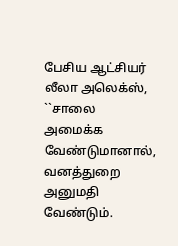பேசிய ஆட்சியர் லீலா அலெக்ஸ், ``சாலை அமைக்க வேண்டுமானால், வனத்துறை அனுமதி வேண்டும்.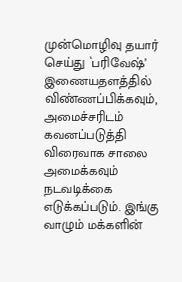முன்மொழிவு தயார் செய்து `பரிவேஷ்’ இணையதளத்தில் விண்ணப்பிக்கவும், அமைச்சரிடம் கவனப்படுத்தி விரைவாக சாலை அமைக்கவும் நடவடிக்கை எடுக்கப்படும். இங்கு வாழும் மக்களின்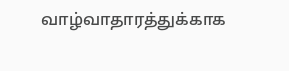வாழ்வாதாரத்துக்காக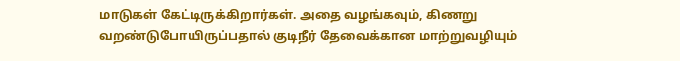மாடுகள் கேட்டிருக்கிறார்கள். அதை வழங்கவும், கிணறு வறண்டுபோயிருப்பதால் குடிநீர் தேவைக்கான மாற்றுவழியும்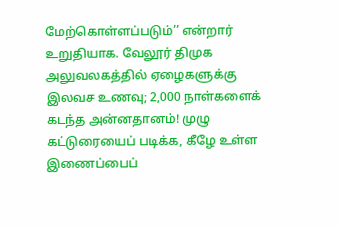மேற்கொள்ளப்படும்’’ என்றார் உறுதியாக. வேலூர் திமுக அலுவலகத்தில் ஏழைகளுக்கு இலவச உணவு; 2,000 நாள்களைக் கடந்த அன்னதானம்! முழு கட்டுரையைப் படிக்க, கீழே உள்ள இணைப்பைப்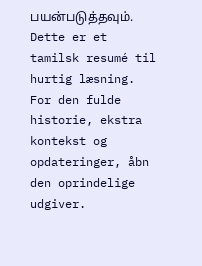பயன்படுத்தவும்.
Dette er et tamilsk resumé til hurtig læsning. For den fulde historie, ekstra kontekst og opdateringer, åbn den oprindelige udgiver.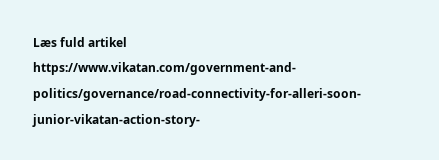Læs fuld artikel
https://www.vikatan.com/government-and-politics/governance/road-connectivity-for-alleri-soon-junior-vikatan-action-story-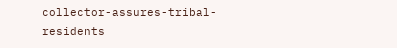collector-assures-tribal-residents